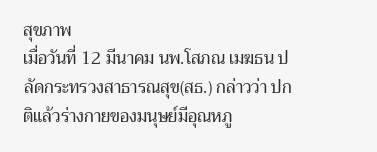สุขภาพ
เมื่อวันที่ 12 มีนาคม นพ.โสภณ เมฆธน ปลัดกระทรวงสาธารณสุข(สธ.) กล่าวว่า ปกติแล้วร่างกายของมนุษย์มีอุณหภู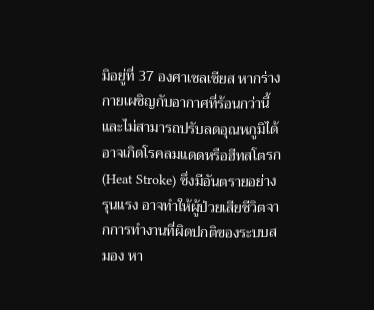มิอยู่ที่ 37 องศาเซลเซียส หากร่างกายเผชิญกับอากาศที่ร้อนกว่านี้และไม่สามารถปรับลดอุณหภูมิได้ อาจเกิดโรคลมแดดหรือฮีทสโตรก (Heat Stroke) ซึ่งมีอันตรายอย่างรุนแรง อาจทำให้ผู้ป่วยเสียชีวิตจากการทำงานที่ผิดปกติของระบบสมอง หา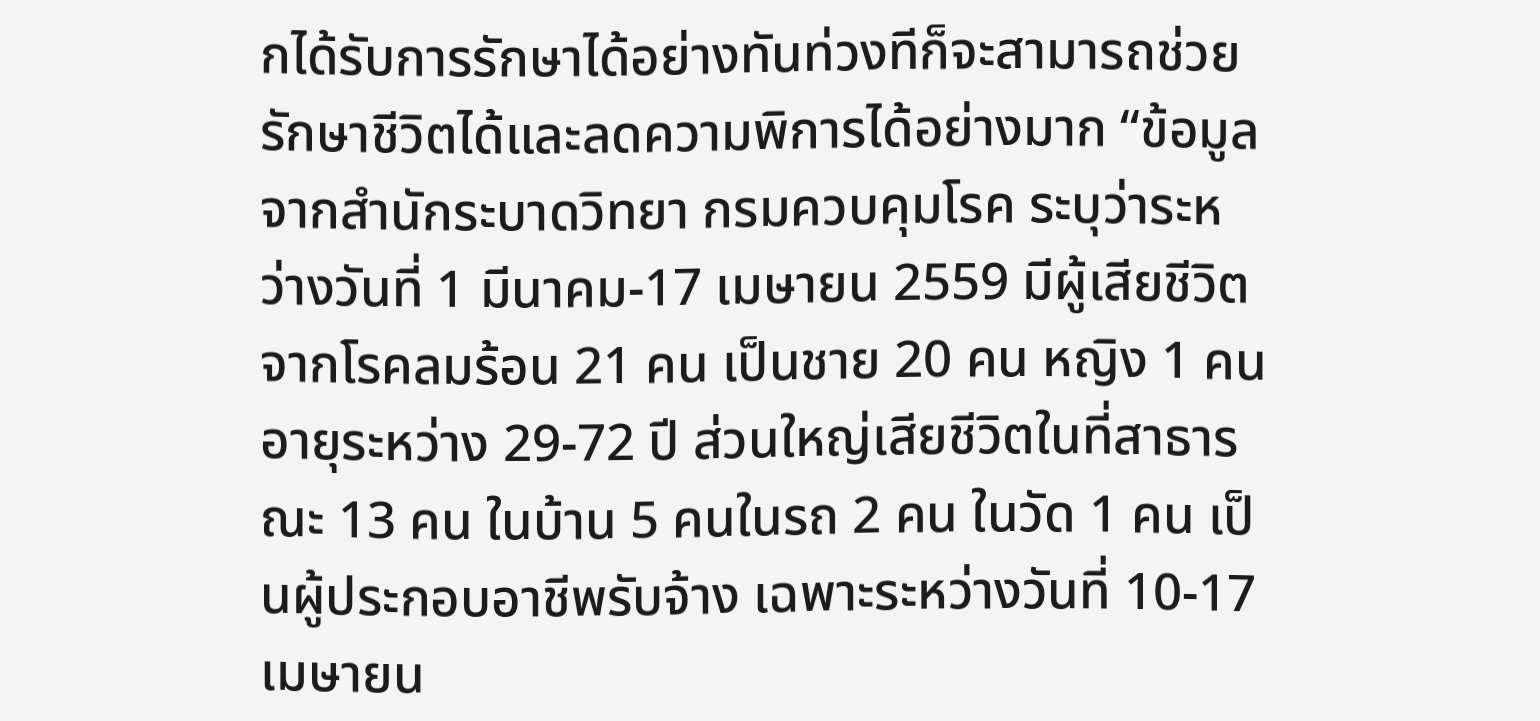กได้รับการรักษาได้อย่างทันท่วงทีก็จะสามารถช่วยรักษาชีวิตได้และลดความพิการได้อย่างมาก “ข้อมูลจากสำนักระบาดวิทยา กรมควบคุมโรค ระบุว่าระหว่างวันที่ 1 มีนาคม-17 เมษายน 2559 มีผู้เสียชีวิตจากโรคลมร้อน 21 คน เป็นชาย 20 คน หญิง 1 คน อายุระหว่าง 29-72 ปี ส่วนใหญ่เสียชีวิตในที่สาธารณะ 13 คน ในบ้าน 5 คนในรถ 2 คน ในวัด 1 คน เป็นผู้ประกอบอาชีพรับจ้าง เฉพาะระหว่างวันที่ 10-17 เมษายน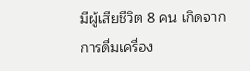มีผู้เสียชีวิต 8 คน เกิดจากการดื่มเครื่อง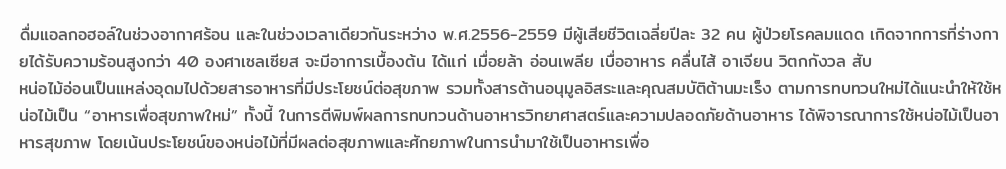ดื่มแอลกอฮอล์ในช่วงอากาศร้อน และในช่วงเวลาเดียวกันระหว่าง พ.ศ.2556-2559 มีผู้เสียชีวิตเฉลี่ยปีละ 32 คน ผู้ป่วยโรคลมแดด เกิดจากการที่ร่างกายได้รับความร้อนสูงกว่า 40 องศาเซลเซียส จะมีอาการเบื้องต้น ได้แก่ เมื่อยล้า อ่อนเพลีย เบื่ออาหาร คลื่นไส้ อาเจียน วิตกกังวล สับ
หน่อไม้อ่อนเป็นแหล่งอุดมไปด้วยสารอาหารที่มีประโยชน์ต่อสุขภาพ รวมทั้งสารต้านอนุมูลอิสระและคุณสมบัติต้านมะเร็ง ตามการทบทวนใหม่ได้แนะนำให้ใช้หน่อไม้เป็น “อาหารเพื่อสุขภาพใหม่” ทั้งนี้ ในการตีพิมพ์ผลการทบทวนด้านอาหารวิทยาศาสตร์และความปลอดภัยด้านอาหาร ได้พิจารณาการใช้หน่อไม้เป็นอาหารสุขภาพ โดยเน้นประโยชน์ของหน่อไม้ที่มีผลต่อสุขภาพและศักยภาพในการนำมาใช้เป็นอาหารเพื่อ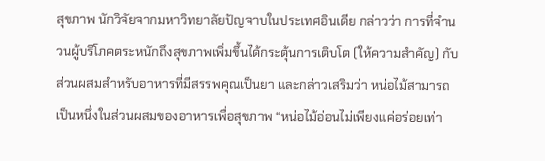สุขภาพ นักวิจัยจากมหาวิทยาลัยปัญจาบในประเทศอินเดีย กล่าวว่า การที่จำนวนผู้บริโภคตระหนักถึงสุขภาพเพิ่มขึ้นได้กระตุ้นการเติบโต (ให้ความสำคัญ) กับส่วนผสมสำหรับอาหารที่มีสรรพคุณเป็นยา และกล่าวเสริมว่า หน่อไม้สามารถเป็นหนึ่งในส่วนผสมของอาหารเพื่อสุขภาพ “หน่อไม้อ่อนไม่เพียงแค่อร่อยเท่า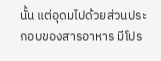นั้น แต่อุดมไปด้วยส่วนประกอบของสารอาหาร มีโปร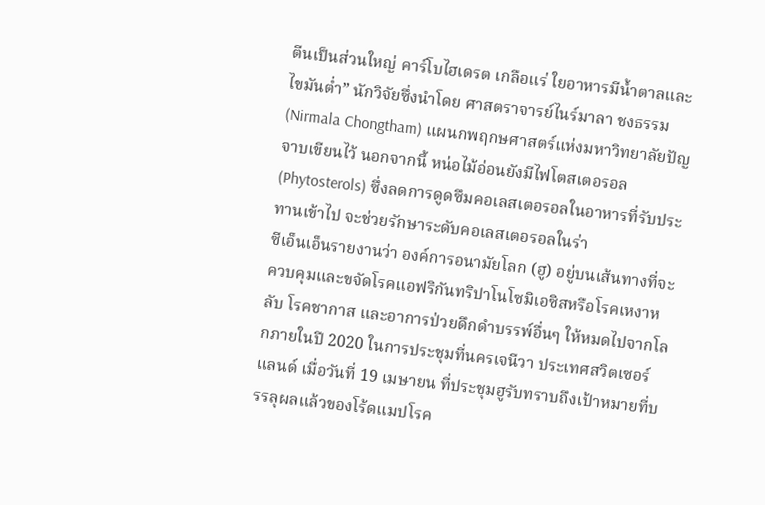ตีนเป็นส่วนใหญ่ คาร์โบไฮเดรต เกลือแร่ ใยอาหารมีน้ำตาลและไขมันต่ำ” นักวิจัยซึ่งนำโดย ศาสตราจารย์ไนร์มาลา ชงธรรม (Nirmala Chongtham) แผนกพฤกษศาสตร์แห่งมหาวิทยาลัยปัญจาบเขียนไว้ นอกจากนี้ หน่อไม้อ่อนยังมีไฟโตสเตอรอล (Phytosterols) ซึ่งลดการดูดซึมคอเลสเตอรอลในอาหารที่รับประทานเข้าไป จะช่วยรักษาระดับคอเลสเตอรอลในร่า
ซีเอ็นเอ็นรายงานว่า องค์การอนามัยโลก (ฮู) อยู่บนเส้นทางที่จะควบคุมและขจัดโรคแอฟริกันทริปาโนโซมิเอซิสหรือโรคเหงาหลับ โรคชากาส และอาการป่วยดึกดำบรรพ์อื่นๆ ให้หมดไปจากโลกภายในปี 2020 ในการประชุมที่นครเจนีวา ประเทศสวิตเซอร์แลนด์ เมื่อวันที่ 19 เมษายน ที่ประชุมฮูรับทราบถึงเป้าหมายที่บรรลุผลแล้วของโร้ดแมปโรค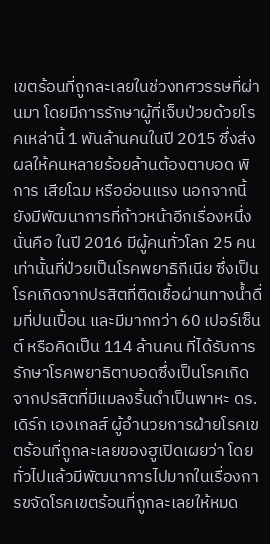เขตร้อนที่ถูกละเลยในช่วงทศวรรษที่ผ่านมา โดยมีการรักษาผู้ที่เจ็บป่วยด้วยโรคเหล่านี้ 1 พันล้านคนในปี 2015 ซึ่งส่งผลให้คนหลายร้อยล้านต้องตาบอด พิการ เสียโฉม หรืออ่อนแรง นอกจากนี้ยังมีพัฒนาการที่ก้าวหน้าอีกเรื่องหนึ่งนั่นคือ ในปี 2016 มีผู้คนทั่วโลก 25 คนเท่านั้นที่ป่วยเป็นโรคพยาธิกีเนีย ซึ่งเป็นโรคเกิดจากปรสิตที่ติดเชื้อผ่านทางน้ำดื่มที่ปนเปื้อน และมีมากกว่า 60 เปอร์เซ็นต์ หรือคิดเป็น 114 ล้านคน ที่ได้รับการรักษาโรคพยาธิตาบอดซึ่งเป็นโรคเกิดจากปรสิตที่มีแมลงริ้นดำเป็นพาหะ ดร.เดิร์ก เองเกลส์ ผู้อำนวยการฝ่ายโรคเขตร้อนที่ถูกละเลยของฮูเปิดเผยว่า โดยทั่วไปแล้วมีพัฒนาการไปมากในเรื่องการขจัดโรคเขตร้อนที่ถูกละเลยให้หมด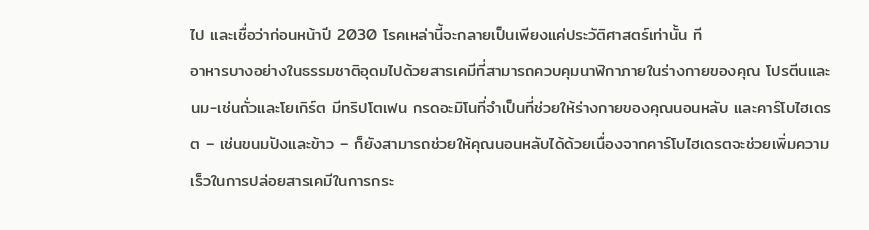ไป และเชื่อว่าก่อนหน้าปี 2030 โรคเหล่านี้จะกลายเป็นเพียงแค่ประวัติศาสตร์เท่านั้น ที
อาหารบางอย่างในธรรมชาติอุดมไปด้วยสารเคมีที่สามารถควบคุมนาฬิกาภายในร่างกายของคุณ โปรตีนและนม-เช่นถั่วและโยเกิร์ต มีทริปโตเฟน กรดอะมิโนที่จำเป็นที่ช่วยให้ร่างกายของคุณนอนหลับ และคาร์โบไฮเดรต – เช่นขนมปังและข้าว – ก็ยังสามารถช่วยให้คุณนอนหลับได้ด้วยเนื่องจากคาร์โบไฮเดรตจะช่วยเพิ่มความเร็วในการปล่อยสารเคมีในการกระ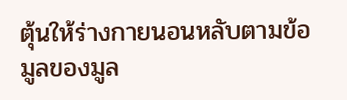ตุ้นให้ร่างกายนอนหลับตามข้อมูลของมูล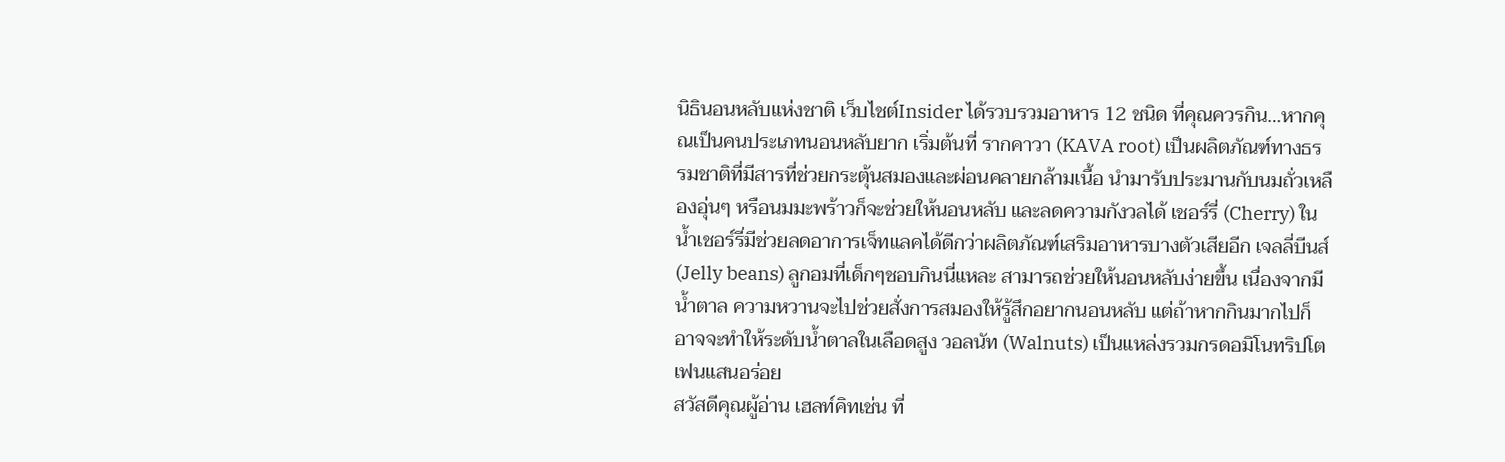นิธินอนหลับแห่งชาติ เว็บไชต์Insider ได้รวบรวมอาหาร 12 ชนิด ที่คุณควรกิน…หากคุณเป็นคนประเภทนอนหลับยาก เริ่มต้นที่ รากคาวา (KAVA root) เป็นผลิตภัณฑ์ทางธรรมชาติที่มีสารที่ช่วยกระตุ้นสมองและผ่อนคลายกล้ามเนื้อ นำมารับประมานกับนมถั่วเหลืองอุ่นๆ หรือนมมะพร้าวก็จะช่วยให้นอนหลับ และลดความกังวลได้ เชอร์รี่ (Cherry) ในน้ำเชอร์รี่มีช่วยลดอาการเจ็ทแลคได้ดีกว่าผลิตภัณฑ์เสริมอาหารบางตัวเสียอีก เจลลี่บีนส์ (Jelly beans) ลูกอมที่เด็กๆชอบกินนี่แหละ สามารถช่วยให้นอนหลับง่ายขึ้น เนื่องจากมีน้ำตาล ความหวานจะไปช่วยสั่งการสมองให้รู้สึกอยากนอนหลับ แต่ถ้าหากกินมากไปก็อาจจะทำให้ระดับน้ำตาลในเลือดสูง วอลนัท (Walnuts) เป็นแหล่งรวมกรดอมิโนทริปโตเฟนแสนอร่อย
สวัสดีคุณผู้อ่าน เฮลท์คิทเช่น ที่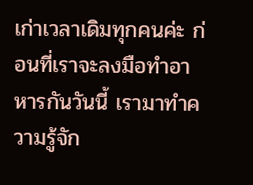เก่าเวลาเดิมทุกคนค่ะ ก่อนที่เราจะลงมือทำอาหารกันวันนี้ เรามาทำความรู้จัก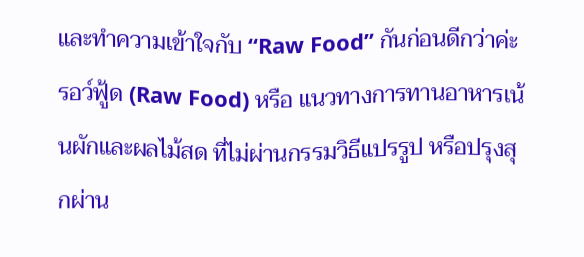และทำความเข้าใจกับ “Raw Food” กันก่อนดีกว่าค่ะ รอว์ฟู้ด (Raw Food) หรือ แนวทางการทานอาหารเน้นผักและผลไม้สด ที่ไม่ผ่านกรรมวิธีแปรรูป หรือปรุงสุกผ่าน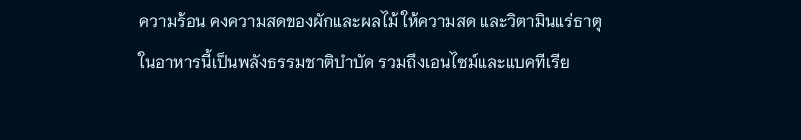ความร้อน คงความสดของผักและผลไม้ ให้ความสด และวิตามินแร่ธาตุในอาหารนี้เป็นพลังธรรมชาติบำบัด รวมถึงเอนไซม์และแบคทีเรีย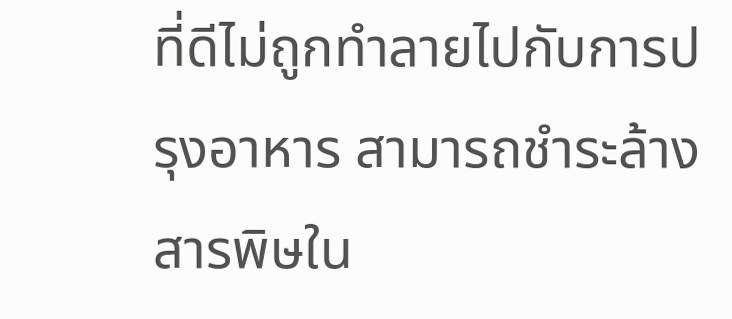ที่ดีไม่ถูกทำลายไปกับการปรุงอาหาร สามารถชำระล้างสารพิษใน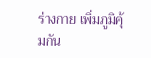ร่างกาย เพิ่มภูมิคุ้มกัน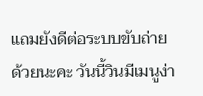แถมยังดีต่อระบบขับถ่ายด้วยนะคะ วันนี้วินมีเมนูง่า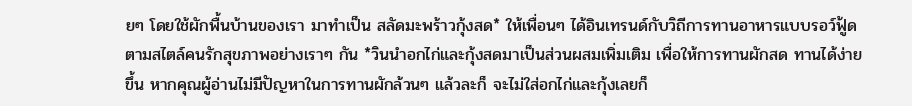ยๆ โดยใช้ผักพื้นบ้านของเรา มาทำเป็น สลัดมะพร้าวกุ้งสด* ให้เพื่อนๆ ได้อินเทรนด์กับวิถีการทานอาหารแบบรอว์ฟู้ดตามสไตล์คนรักสุขภาพอย่างเราๆ กัน *วินนำอกไก่และกุ้งสดมาเป็นส่วนผสมเพิ่มเติม เพื่อให้การทานผักสด ทานได้ง่ายขึ้น หากคุณผู้อ่านไม่มีปัญหาในการทานผักล้วนๆ แล้วละก็ จะไม่ใส่อกไก่และกุ้งเลยก็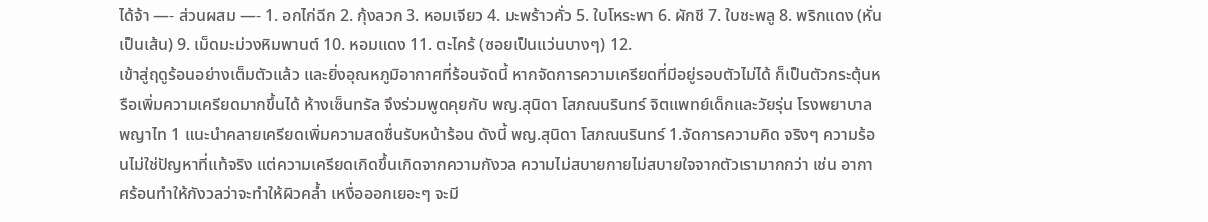ได้จ้า —- ส่วนผสม —- 1. อกไก่ฉีก 2. กุ้งลวก 3. หอมเจียว 4. มะพร้าวคั่ว 5. ใบโหระพา 6. ผักชี 7. ใบชะพลู 8. พริกแดง (หั่นเป็นเส้น) 9. เม็ดมะม่วงหิมพานต์ 10. หอมแดง 11. ตะไคร้ (ซอยเป็นแว่นบางๆ) 12.
เข้าสู่ฤดูร้อนอย่างเต็มตัวแล้ว และยิ่งอุณหภูมิอากาศที่ร้อนจัดนี้ หากจัดการความเครียดที่มีอยู่รอบตัวไม่ได้ ก็เป็นตัวกระตุ้นหรือเพิ่มความเครียดมากขึ้นได้ ห้างเซ็นทรัล จึงร่วมพูดคุยกับ พญ.สุนิดา โสภณนรินทร์ จิตแพทย์เด็กและวัยรุ่น โรงพยาบาลพญาไท 1 แนะนำคลายเครียดเพิ่มความสดชื่นรับหน้าร้อน ดังนี้ พญ.สุนิดา โสภณนรินทร์ 1.จัดการความคิด จริงๆ ความร้อนไม่ใช่ปัญหาที่แท้จริง แต่ความเครียดเกิดขึ้นเกิดจากความกังวล ความไม่สบายกายไม่สบายใจจากตัวเรามากกว่า เช่น อากาศร้อนทำให้กังวลว่าจะทำให้ผิวคล้ำ เหงื่อออกเยอะๆ จะมี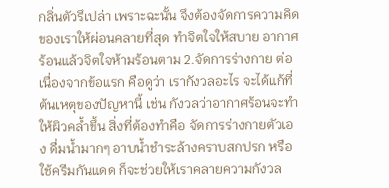กลิ่นตัวรึเปล่า เพราะฉะนั้น จึงต้องจัดการความคิดของเราให้ผ่อนคลายที่สุด ทำจิตใจให้สบาย อากาศร้อนแล้วจิตใจห้ามร้อนตาม 2.จัดการร่างกาย ต่อเนื่องจากข้อแรก คือดูว่า เรากังวลอะไร จะได้แก้ที่ต้นเหตุของปัญหานี้ เช่น กังวลว่าอากาศร้อนจะทำให้ผิวคล้ำขึ้น สิ่งที่ต้องทำคือ จัดการร่างกายตัวเอง ดื่มน้ำมากๆ อาบน้ำชำระล้างคราบสกปรก หรือใช้ครีมกันแดด ก็จะช่วยให้เราคลายความกังวล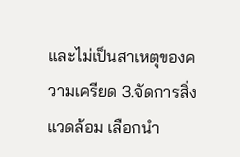และไม่เป็นสาเหตุของความเครียด 3.จัดการสิ่งแวดล้อม เลือกนำ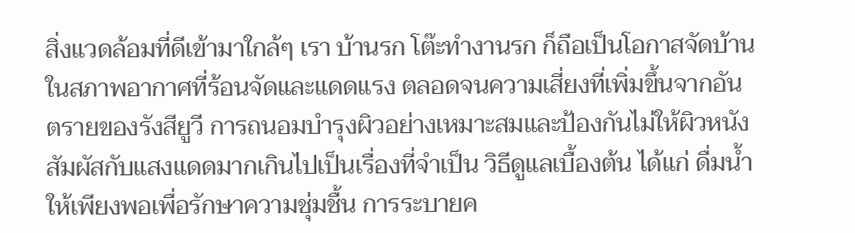สิ่งแวดล้อมที่ดีเข้ามาใกล้ๆ เรา บ้านรก โต๊ะทำงานรก ก็ถือเป็นโอกาสจัดบ้าน
ในสภาพอากาศที่ร้อนจัดและแดดแรง ตลอดจนความเสี่ยงที่เพิ่มขึ้นจากอันตรายของรังสียูวี การถนอมบำรุงผิวอย่างเหมาะสมและป้องกันไม่ให้ผิวหนังสัมผัสกับแสงแดดมากเกินไปเป็นเรื่องที่จำเป็น วิธีดูแลเบื้องต้น ได้แก่ ดื่มน้ำให้เพียงพอเพื่อรักษาความชุ่มชื้น การระบายค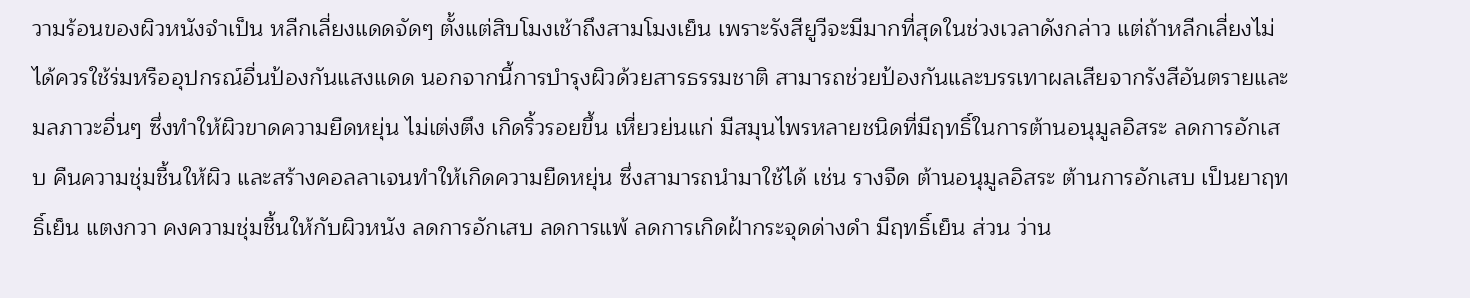วามร้อนของผิวหนังจำเป็น หลีกเลี่ยงแดดจัดๆ ตั้งแต่สิบโมงเช้าถึงสามโมงเย็น เพราะรังสียูวีจะมีมากที่สุดในช่วงเวลาดังกล่าว แต่ถ้าหลีกเลี่ยงไม่ได้ควรใช้ร่มหรืออุปกรณ์อื่นป้องกันแสงแดด นอกจากนี้การบำรุงผิวด้วยสารธรรมชาติ สามารถช่วยป้องกันและบรรเทาผลเสียจากรังสีอันตรายและมลภาวะอื่นๆ ซึ่งทำให้ผิวขาดความยืดหยุ่น ไม่เต่งตึง เกิดริ้วรอยขึ้น เหี่ยวย่นแก่ มีสมุนไพรหลายชนิดที่มีฤทธิ์ในการต้านอนุมูลอิสระ ลดการอักเสบ คืนความชุ่มชื้นให้ผิว และสร้างคอลลาเจนทำให้เกิดความยืดหยุ่น ซึ่งสามารถนำมาใช้ได้ เช่น รางจืด ต้านอนุมูลอิสระ ต้านการอักเสบ เป็นยาฤทธิ์เย็น แตงกวา คงความชุ่มชื้นให้กับผิวหนัง ลดการอักเสบ ลดการแพ้ ลดการเกิดฝ้ากระจุดด่างดำ มีฤทธิ์เย็น ส่วน ว่าน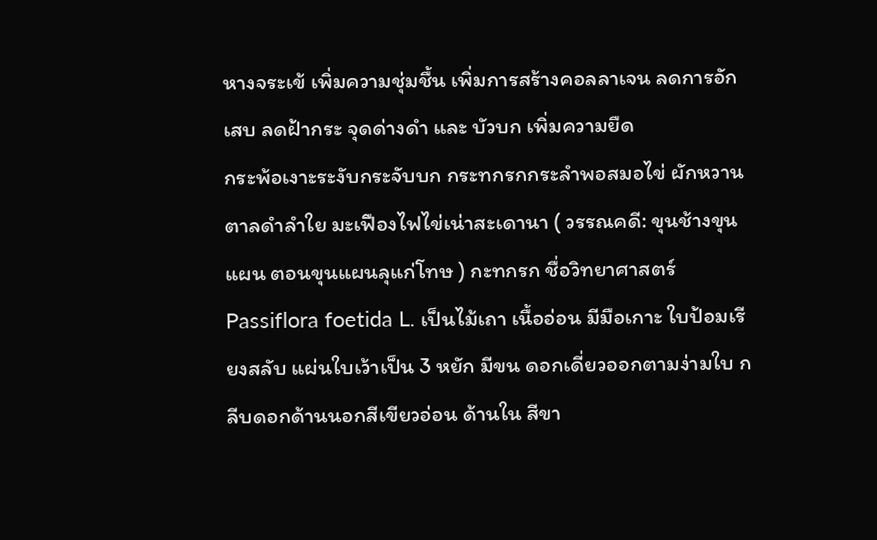หางจระเข้ เพิ่มความชุ่มชื้น เพิ่มการสร้างคอลลาเจน ลดการอักเสบ ลดฝ้ากระ จุดด่างดำ และ บัวบก เพิ่มความยืด
กระพ้อเงาะระงับกระจับบก กระทกรกกระลำพอสมอไข่ ผักหวานตาลดำลำใย มะเฟืองไฟไข่เน่าสะเดานา ( วรรณคดี: ขุนช้างขุนแผน ตอนขุนแผนลุแก่โทษ ) กะทกรก ชื่อวิทยาศาสตร์ Passiflora foetida L. เป็นไม้เถา เนื้ออ่อน มีมือเกาะ ใบป้อมเรียงสลับ แผ่นใบเว้าเป็น 3 หยัก มีขน ดอกเดี่ยวออกตามง่ามใบ กลีบดอกด้านนอกสีเขียวอ่อน ด้านใน สีขา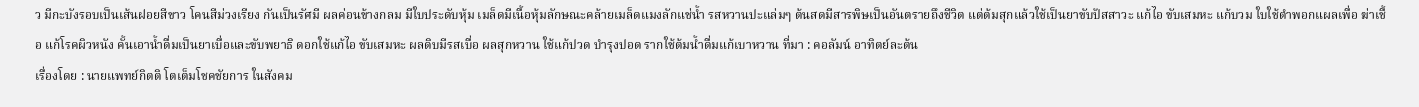ว มีกะบังรอบเป็นเส้นฝอยสีขาว โคนสีม่วงเรียง กันเป็นรัศมี ผลค่อนข้างกลม มีใบประดับหุ้ม เมล็ดมีเนื้อหุ้มลักษณะคล้ายเมล็ดแมงลักแช่น้ำ รสหวานปะแล่มๆ ต้นสดมีสารพิษเป็นอันตรายถึงชีวิต แต่ต้มสุกแล้วใช้เป็นยาขับปัสสาวะ แก้ไอ ขับเสมหะ แก้บวม ใบใช้ตำพอกแผลเพื่อ ฆ่าเชื้อ แก้โรคผิวหนัง คั้นเอาน้ำดื่มเป็นยาเบื่อและขับพยาธิ ดอกใช้แก้ไอ ขับเสมหะ ผลดิบมีรสเบื่อ ผลสุกหวาน ใช้แก้ปวด บำรุงปอด รากใช้ต้มน้ำดื่มแก้เบาหวาน ที่มา : คอลัมน์ อาทิตย์ละต้น
เรื่องโดย : นายแพทย์กิตติ โตเต็มโชคชัยการ ในสังคม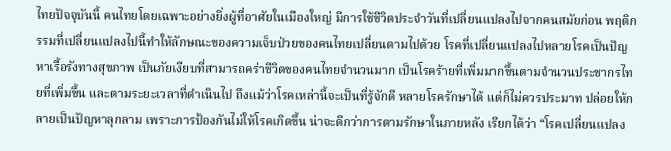ไทยปัจจุบันนี้ คนไทยโดยเฉพาะอย่างยิ่งผู้ที่อาศัยในเมืองใหญ่ มีการใช้ชีวิตประจำวันที่เปลี่ยนแปลงไปจากคนสมัยก่อน พฤติกรรมที่เปลี่ยนแปลงไปนี้ทำให้ลักษณะของความเจ็บป่วยของคนไทยเปลี่ยนตามไปด้วย โรคที่เปลี่ยนแปลงไปหลายโรคเป็นปัญหาเรื้อรังทางสุขภาพ เป็นภัยเงียบที่สามารถคร่าชีวิตของคนไทยจำนวนมาก เป็นโรคร้ายที่เพิ่มมากขึ้นตามจำนวนประชากรไทยที่เพิ่มขึ้น และตามระยะเวลาที่ดำเนินไป ถึงแม้ว่าโรคเหล่านี้จะเป็นที่รู้จักดี หลายโรครักษาได้ แต่ก็ไม่ควรประมาท ปล่อยให้กลายเป็นปัญหาลุกลาม เพราะการป้องกันไม่ให้โรคเกิดขึ้น น่าจะดีกว่าการตามรักษาในภายหลัง เรียกได้ว่า “โรคเปลี่ยนแปลง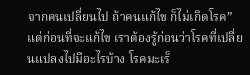จากคนเปลี่ยนไป ถ้าคนแก้ไข ก็ไม่เกิดโรค” แต่ก่อนที่จะแก้ไข เราต้องรู้ก่อนว่าโรคที่เปลี่ยนแปลงไปมีอะไรบ้าง โรคมะเร็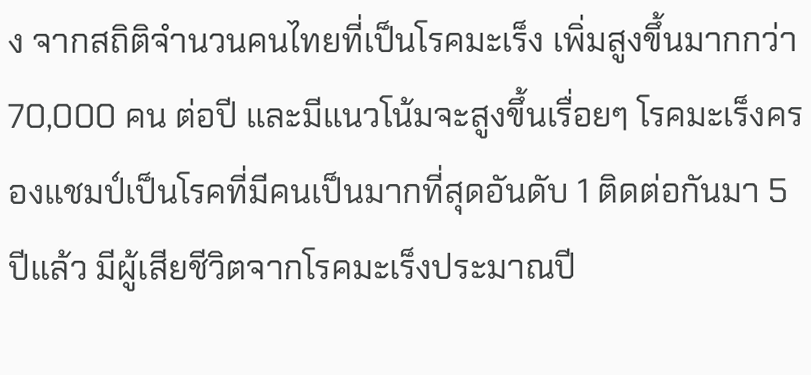ง จากสถิติจำนวนคนไทยที่เป็นโรคมะเร็ง เพิ่มสูงขึ้นมากกว่า 70,000 คน ต่อปี และมีแนวโน้มจะสูงขึ้นเรื่อยๆ โรคมะเร็งครองแชมป์เป็นโรคที่มีคนเป็นมากที่สุดอันดับ 1 ติดต่อกันมา 5 ปีแล้ว มีผู้เสียชีวิตจากโรคมะเร็งประมาณปี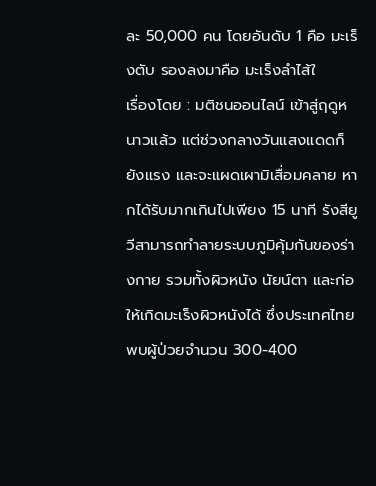ละ 50,000 คน โดยอันดับ 1 คือ มะเร็งตับ รองลงมาคือ มะเร็งลำไส้ใ
เรื่องโดย : มติชนออนไลน์ เข้าสู่ฤดูหนาวแล้ว แต่ช่วงกลางวันแสงแดดก็ยังแรง และจะแผดเผามิเสื่อมคลาย หากได้รับมากเกินไปเพียง 15 นาที รังสียูวีสามารถทำลายระบบภูมิคุ้มกันของร่างกาย รวมทั้งผิวหนัง นัยน์ตา และก่อให้เกิดมะเร็งผิวหนังได้ ซึ่งประเทศไทยพบผู้ป่วยจำนวน 300-400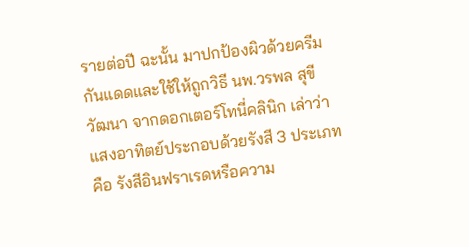รายต่อปี ฉะนั้น มาปกป้องผิวด้วยครีมกันแดดและใช้ให้ถูกวิธี นพ.วรพล สุขีวัฒนา จากดอกเตอร์โทนี่คลินิก เล่าว่า แสงอาทิตย์ประกอบด้วยรังสี 3 ประเภท คือ รังสีอินฟราเรดหรือความ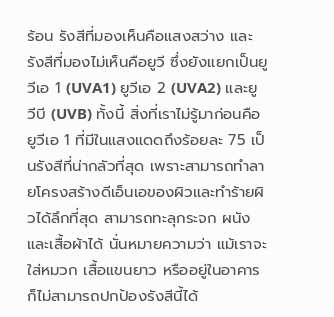ร้อน รังสีที่มองเห็นคือแสงสว่าง และรังสีที่มองไม่เห็นคือยูวี ซึ่งยังแยกเป็นยูวีเอ 1 (UVA1) ยูวีเอ 2 (UVA2) และยูวีบี (UVB) ทั้งนี้ สิ่งที่เราไม่รู้มาก่อนคือ ยูวีเอ 1 ที่มีในแสงแดดถึงร้อยละ 75 เป็นรังสีที่น่ากลัวที่สุด เพราะสามารถทำลายโครงสร้างดีเอ็นเอของผิวและทำร้ายผิวได้ลึกที่สุด สามารถทะลุกระจก ผนัง และเสื้อผ้าได้ นั่นหมายความว่า แม้เราจะใส่หมวก เสื้อแขนยาว หรืออยู่ในอาคาร ก็ไม่สามารถปกป้องรังสีนี้ได้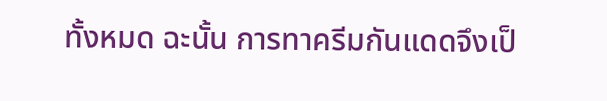ทั้งหมด ฉะนั้น การทาครีมกันแดดจึงเป็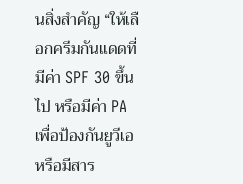นสิ่งสำคัญ “ให้เลือกครีมกันแดดที่มีค่า SPF 30 ขึ้นไป หรือมีค่า PA เพื่อป้องกันยูวีเอ หรือมีสาร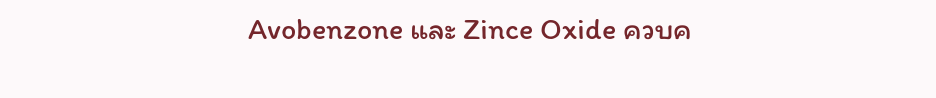Avobenzone และ Zince Oxide ควบค